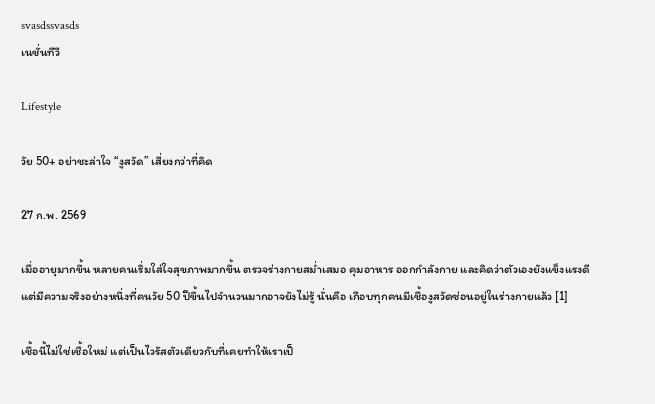svasdssvasds
เนชั่นทีวี

Lifestyle

วัย 50+ อย่าชะล่าใจ “งูสวัด” เสี่ยงกว่าที่คิด

27 ก.พ. 2569

เมื่ออายุมากขึ้น หลายคนเริ่มใส่ใจสุขภาพมากขึ้น ตรวจร่างกายสม่ำเสมอ คุมอาหาร ออกกำลังกาย และคิดว่าตัวเองยังแข็งแรงดี แต่มีความจริงอย่างหนึ่งที่คนวัย 50 ปีขึ้นไปจำนวนมากอาจยังไม่รู้ นั่นคือ เกือบทุกคนมีเชื้องูสวัดซ่อนอยู่ในร่างกายแล้ว [1]

เชื้อนี้ไม่ใช่เชื้อใหม่ แต่เป็นไวรัสตัวเดียวกับที่เคยทำให้เราเป็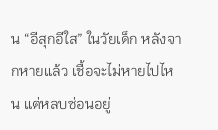น “อีสุกอีใส” ในวัยเด็ก หลังจากหายแล้ว เชื้อจะไม่หายไปไหน แต่หลบซ่อนอยู่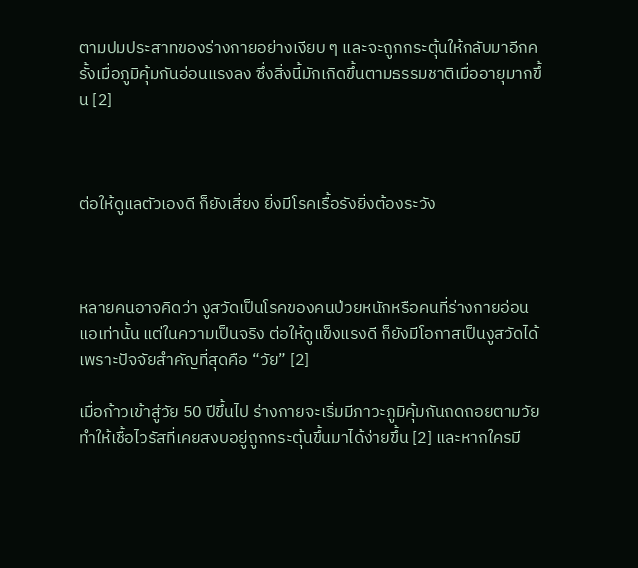ตามปมประสาทของร่างกายอย่างเงียบ ๆ และจะถูกกระตุ้นให้กลับมาอีกครั้งเมื่อภูมิคุ้มกันอ่อนแรงลง ซึ่งสิ่งนี้มักเกิดขึ้นตามธรรมชาติเมื่ออายุมากขึ้น [2]



ต่อให้ดูแลตัวเองดี ก็ยังเสี่ยง ยิ่งมีโรคเรื้อรังยิ่งต้องระวัง



หลายคนอาจคิดว่า งูสวัดเป็นโรคของคนป่วยหนักหรือคนที่ร่างกายอ่อนแอเท่านั้น แต่ในความเป็นจริง ต่อให้ดูแข็งแรงดี ก็ยังมีโอกาสเป็นงูสวัดได้ เพราะปัจจัยสำคัญที่สุดคือ “วัย” [2]

เมื่อก้าวเข้าสู่วัย 50 ปีขึ้นไป ร่างกายจะเริ่มมีภาวะภูมิคุ้มกันถดถอยตามวัย ทำให้เชื้อไวรัสที่เคยสงบอยู่ถูกกระตุ้นขึ้นมาได้ง่ายขึ้น [2] และหากใครมี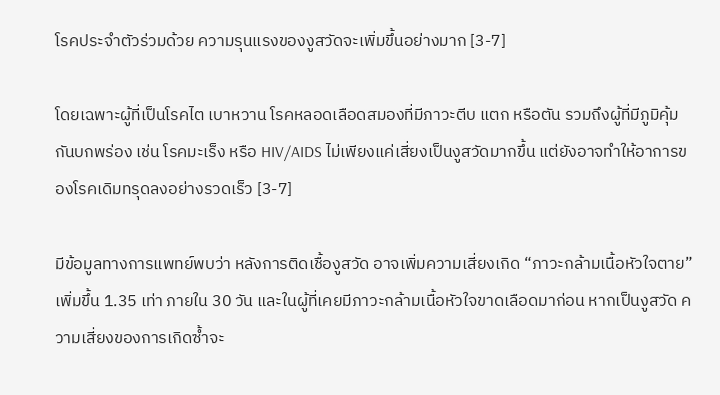โรคประจำตัวร่วมด้วย ความรุนแรงของงูสวัดจะเพิ่มขึ้นอย่างมาก [3-7]

โดยเฉพาะผู้ที่เป็นโรคไต เบาหวาน โรคหลอดเลือดสมองที่มีภาวะตีบ แตก หรือตัน รวมถึงผู้ที่มีภูมิคุ้มกันบกพร่อง เช่น โรคมะเร็ง หรือ HIV/AIDS ไม่เพียงแค่เสี่ยงเป็นงูสวัดมากขึ้น แต่ยังอาจทำให้อาการของโรคเดิมทรุดลงอย่างรวดเร็ว [3-7]

มีข้อมูลทางการแพทย์พบว่า หลังการติดเชื้องูสวัด อาจเพิ่มความเสี่ยงเกิด “ภาวะกล้ามเนื้อหัวใจตาย” เพิ่มขึ้น 1.35 เท่า ภายใน 30 วัน และในผู้ที่เคยมีภาวะกล้ามเนื้อหัวใจขาดเลือดมาก่อน หากเป็นงูสวัด ความเสี่ยงของการเกิดซ้ำจะ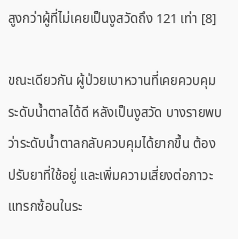สูงกว่าผู้ที่ไม่เคยเป็นงูสวัดถึง 121 เท่า [8]

ขณะเดียวกัน ผู้ป่วยเบาหวานที่เคยควบคุมระดับน้ำตาลได้ดี หลังเป็นงูสวัด บางรายพบว่าระดับน้ำตาลกลับควบคุมได้ยากขึ้น ต้องปรับยาที่ใช้อยู่ และเพิ่มความเสี่ยงต่อภาวะแทรกซ้อนในระ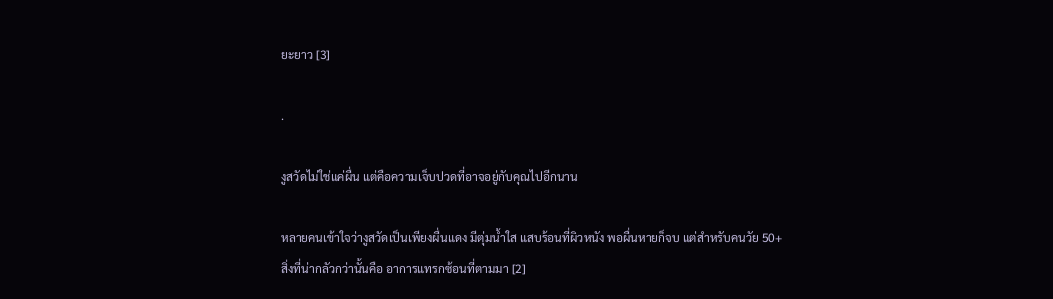ยะยาว [3]

.

งูสวัดไม่ใช่แค่ผื่น แต่คือความเจ็บปวดที่อาจอยู่กับคุณไปอีกนาน

หลายคนเข้าใจว่างูสวัดเป็นเพียงผื่นแดง มีตุ่มน้ำใส แสบร้อนที่ผิวหนัง พอผื่นหายก็จบ แต่สำหรับคนวัย 50+ สิ่งที่น่ากลัวกว่านั้นคือ อาการแทรกซ้อนที่ตามมา [2]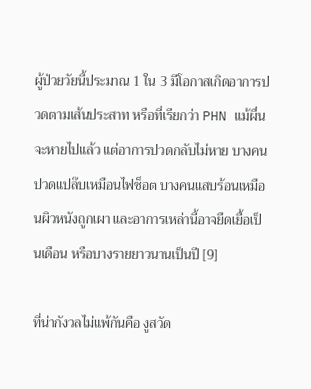ผู้ป่วยวัยนี้ประมาณ 1 ใน 3 มีโอกาสเกิดอาการปวดตามเส้นประสาท หรือที่เรียกว่า PHN แม้ผื่นจะหายไปแล้ว แต่อาการปวดกลับไม่หาย บางคนปวดแปล๊บเหมือนไฟช็อต บางคนแสบร้อนเหมือนผิวหนังถูกเผา และอาการเหล่านี้อาจยืดเยื้อเป็นเดือน หรือบางรายยาวนานเป็นปี [9]

ที่น่ากังวลไม่แพ้กันคือ งูสวัด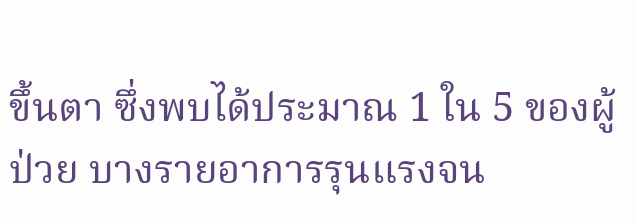ขึ้นตา ซึ่งพบได้ประมาณ 1 ใน 5 ของผู้ป่วย บางรายอาการรุนแรงจน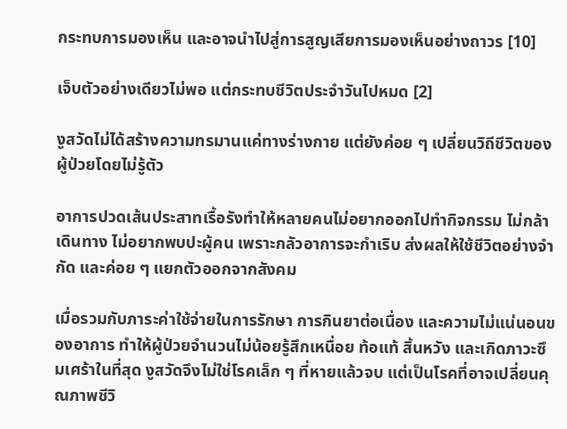กระทบการมองเห็น และอาจนำไปสู่การสูญเสียการมองเห็นอย่างถาวร [10]

เจ็บตัวอย่างเดียวไม่พอ แต่กระทบชีวิตประจำวันไปหมด [2]

งูสวัดไม่ได้สร้างความทรมานแค่ทางร่างกาย แต่ยังค่อย ๆ เปลี่ยนวิถีชีวิตของผู้ป่วยโดยไม่รู้ตัว

อาการปวดเส้นประสาทเรื้อรังทำให้หลายคนไม่อยากออกไปทำกิจกรรม ไม่กล้าเดินทาง ไม่อยากพบปะผู้คน เพราะกลัวอาการจะกำเริบ ส่งผลให้ใช้ชีวิตอย่างจำกัด และค่อย ๆ แยกตัวออกจากสังคม

เมื่อรวมกับภาระค่าใช้จ่ายในการรักษา การกินยาต่อเนื่อง และความไม่แน่นอนของอาการ ทำให้ผู้ป่วยจำนวนไม่น้อยรู้สึกเหนื่อย ท้อแท้ สิ้นหวัง และเกิดภาวะซึมเศร้าในที่สุด งูสวัดจึงไม่ใช่โรคเล็ก ๆ ที่หายแล้วจบ แต่เป็นโรคที่อาจเปลี่ยนคุณภาพชีวิ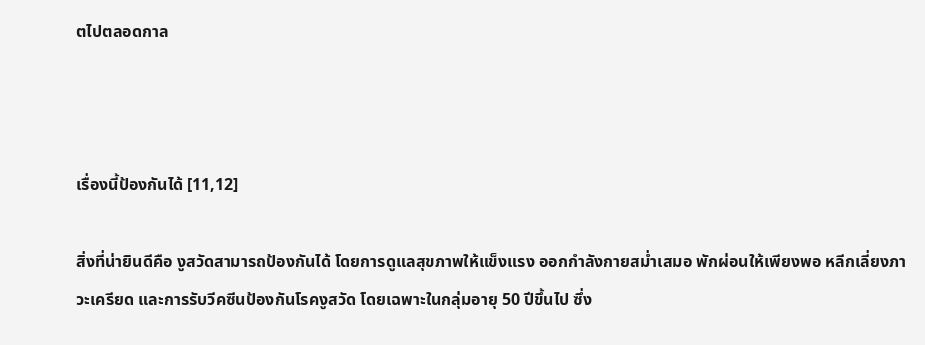ตไปตลอดกาล



เรื่องนี้ป้องกันได้ [11,12]

สิ่งที่น่ายินดีคือ งูสวัดสามารถป้องกันได้ โดยการดูแลสุขภาพให้แข็งแรง ออกกำลังกายสม่ำเสมอ พักผ่อนให้เพียงพอ หลีกเลี่ยงภาวะเครียด และการรับวีคซีนป้องกันโรคงูสวัด โดยเฉพาะในกลุ่มอายุ 50 ปีขึ้นไป ซึ่ง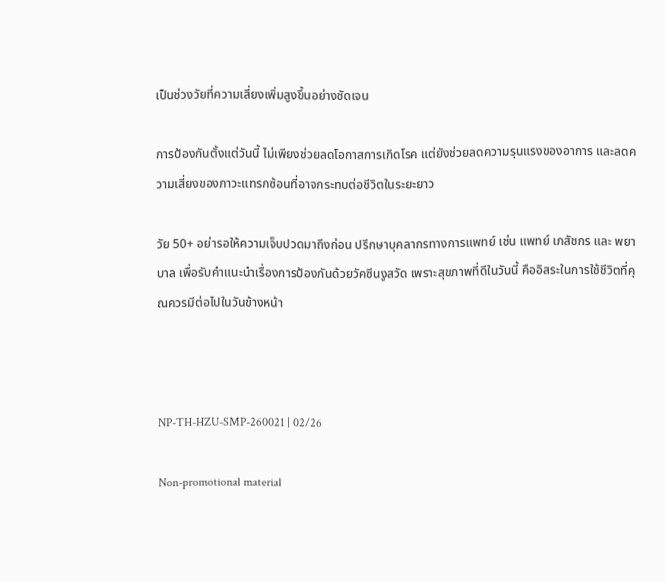เป็นช่วงวัยที่ความเสี่ยงเพิ่มสูงขึ้นอย่างชัดเจน

การป้องกันตั้งแต่วันนี้ ไม่เพียงช่วยลดโอกาสการเกิดโรค แต่ยังช่วยลดความรุนแรงของอาการ และลดความเสี่ยงของภาวะแทรกซ้อนที่อาจกระทบต่อชีวิตในระยะยาว

วัย 50+ อย่ารอให้ความเจ็บปวดมาถึงก่อน ปรึกษาบุคลากรทางการแพทย์ เช่น แพทย์ เภสัชกร และ พยาบาล เพื่อรับคำแนะนำเรื่องการป้องกันด้วยวัคซีนงูสวัด เพราะสุขภาพที่ดีในวันนี้ คืออิสระในการใช้ชีวิตที่คุณควรมีต่อไปในวันข้างหน้า



NP-TH-HZU-SMP-260021 | 02/26

Non-promotional material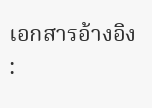เอกสารอ้างอิง :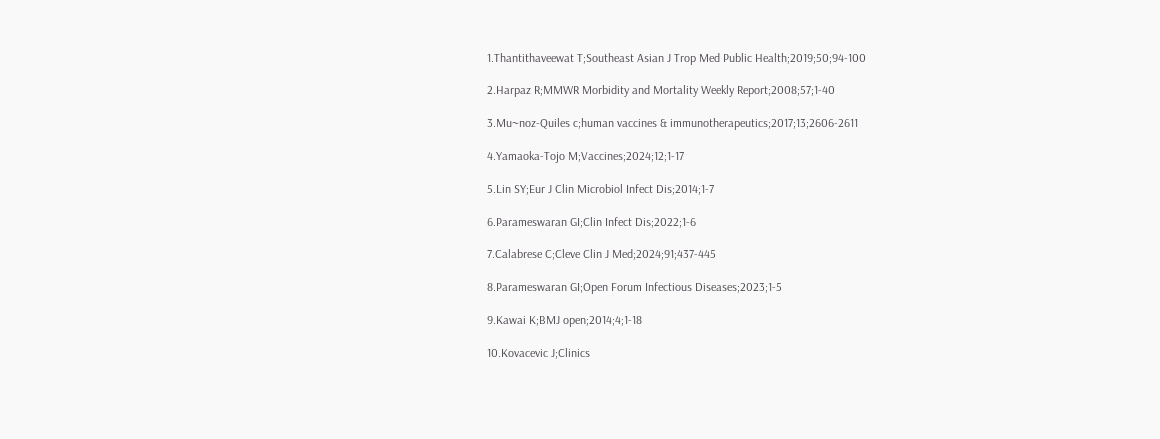1.Thantithaveewat T;Southeast Asian J Trop Med Public Health;2019;50;94-100

2.Harpaz R;MMWR Morbidity and Mortality Weekly Report;2008;57;1-40

3.Mu~noz-Quiles c;human vaccines & immunotherapeutics;2017;13;2606-2611

4.Yamaoka-Tojo M;Vaccines;2024;12;1-17

5.Lin SY;Eur J Clin Microbiol Infect Dis;2014;1-7

6.Parameswaran GI;Clin Infect Dis;2022;1-6

7.Calabrese C;Cleve Clin J Med;2024;91;437-445

8.Parameswaran GI;Open Forum Infectious Diseases;2023;1-5

9.Kawai K;BMJ open;2014;4;1-18

10.Kovacevic J;Clinics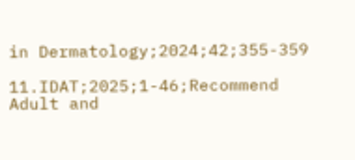in Dermatology;2024;42;355-359

11.IDAT;2025;1-46;Recommend Adult and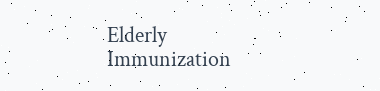Elderly Immunization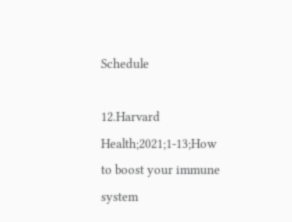Schedule

12.Harvard Health;2021;1-13;How to boost your immune system